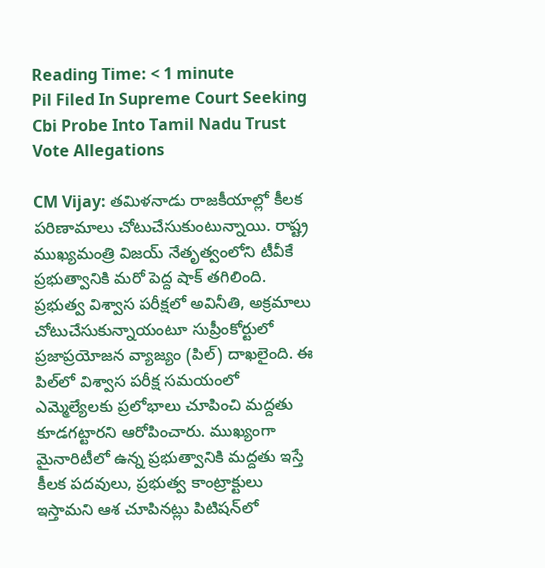Reading Time: < 1 minute
Pil Filed In Supreme Court Seeking Cbi Probe Into Tamil Nadu Trust Vote Allegations

CM Vijay: తమిళనాడు రాజకీయాల్లో కీలక పరిణామాలు చోటుచేసుకుంటున్నాయి. రాష్ట్ర ముఖ్యమంత్రి విజయ్‌ నేతృత్వంలోని టీవీకే ప్రభుత్వానికి మరో పెద్ద షాక్ తగిలింది. ప్రభుత్వ విశ్వాస పరీక్షలో అవినీతి, అక్రమాలు చోటుచేసుకున్నాయంటూ సుప్రీంకోర్టులో ప్రజాప్రయోజన వ్యాజ్యం (పిల్) దాఖలైంది. ఈ పిల్‌లో విశ్వాస పరీక్ష సమయంలో ఎమ్మెల్యేలకు ప్రలోభాలు చూపించి మద్దతు కూడగట్టారని ఆరోపించారు. ముఖ్యంగా మైనారిటీలో ఉన్న ప్రభుత్వానికి మద్దతు ఇస్తే కీలక పదవులు, ప్రభుత్వ కాంట్రాక్టులు ఇస్తామని ఆశ చూపినట్లు పిటిషన్‌లో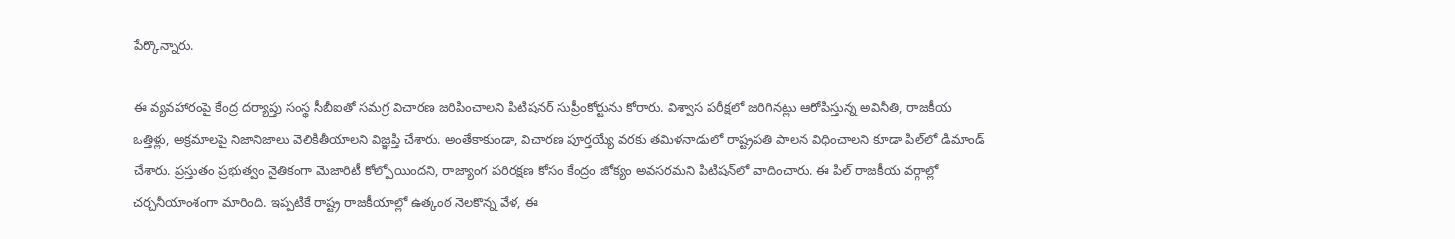పేర్కొన్నారు.

ఈ వ్యవహారంపై కేంద్ర దర్యాప్తు సంస్థ సీబీఐతో సమగ్ర విచారణ జరిపించాలని పిటిషనర్ సుప్రీంకోర్టును కోరారు. విశ్వాస పరీక్షలో జరిగినట్లు ఆరోపిస్తున్న అవినీతి, రాజకీయ ఒత్తిళ్లు, అక్రమాలపై నిజానిజాలు వెలికితీయాలని విజ్ఞప్తి చేశారు. అంతేకాకుండా, విచారణ పూర్తయ్యే వరకు తమిళనాడులో రాష్ట్రపతి పాలన విధించాలని కూడా పిల్‌లో డిమాండ్ చేశారు. ప్రస్తుతం ప్రభుత్వం నైతికంగా మెజారిటీ కోల్పోయిందని, రాజ్యాంగ పరిరక్షణ కోసం కేంద్రం జోక్యం అవసరమని పిటిషన్‌లో వాదించారు. ఈ పిల్ రాజకీయ వర్గాల్లో చర్చనీయాంశంగా మారింది. ఇప్పటికే రాష్ట్ర రాజకీయాల్లో ఉత్కంఠ నెలకొన్న వేళ, ఈ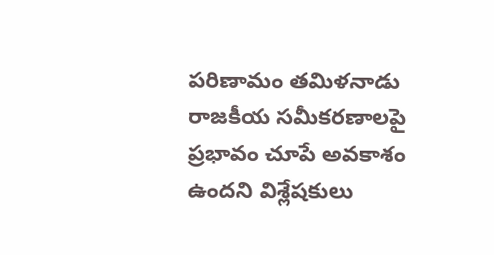పరిణామం తమిళనాడు రాజకీయ సమీకరణాలపై ప్రభావం చూపే అవకాశం ఉందని విశ్లేషకులు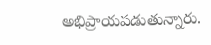అభిప్రాయపడుతున్నారు.